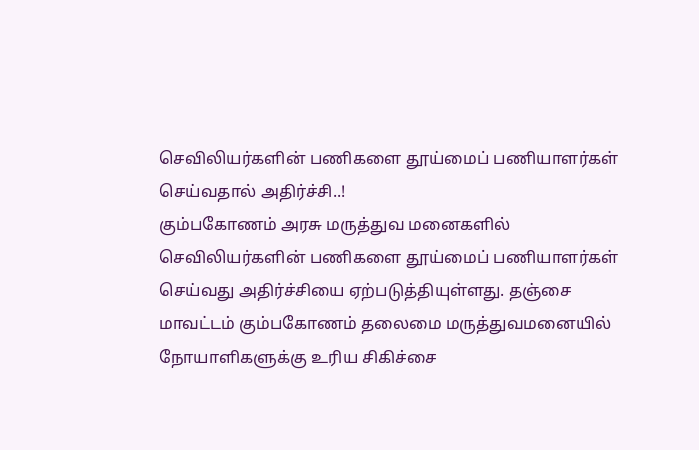செவிலியர்களின் பணிகளை தூய்மைப் பணியாளர்கள் செய்வதால் அதிர்ச்சி..!
கும்பகோணம் அரசு மருத்துவ மனைகளில் செவிலியர்களின் பணிகளை தூய்மைப் பணியாளர்கள் செய்வது அதிர்ச்சியை ஏற்படுத்தியுள்ளது. தஞ்சை மாவட்டம் கும்பகோணம் தலைமை மருத்துவமனையில் நோயாளிகளுக்கு உரிய சிகிச்சை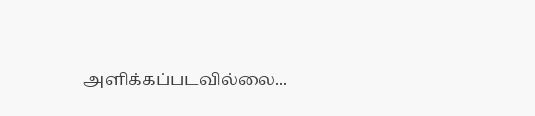அளிக்கப்படவில்லை...